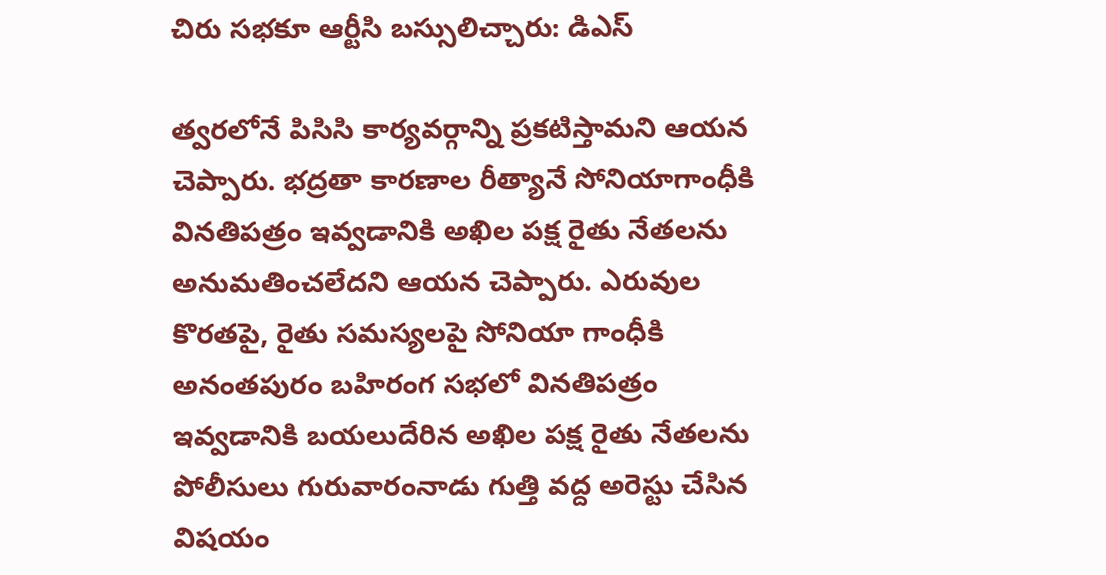చిరు సభకూ ఆర్టీసి బస్సులిచ్చారు: డిఎస్

త్వరలోనే పిసిసి కార్యవర్గాన్ని ప్రకటిస్తామని ఆయన చెప్పారు. భద్రతా కారణాల రీత్యానే సోనియాగాంధీకి వినతిపత్రం ఇవ్వడానికి అఖిల పక్ష రైతు నేతలను అనుమతించలేదని ఆయన చెప్పారు. ఎరువుల కొరతపై, రైతు సమస్యలపై సోనియా గాంధీకి అనంతపురం బహిరంగ సభలో వినతిపత్రం ఇవ్వడానికి బయలుదేరిన అఖిల పక్ష రైతు నేతలను పోలీసులు గురువారంనాడు గుత్తి వద్ద అరెస్టు చేసిన విషయం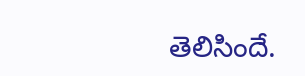తెలిసిందే.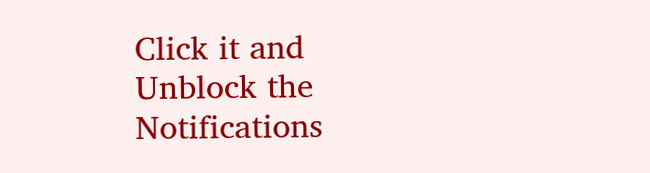Click it and Unblock the Notifications